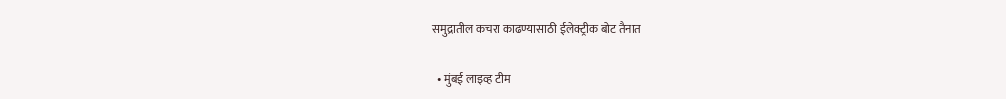समुद्रातील कचरा काढण्यासाठी ईलेक्ट्रीक बोट तैनात

  • मुंबई लाइव्ह टीम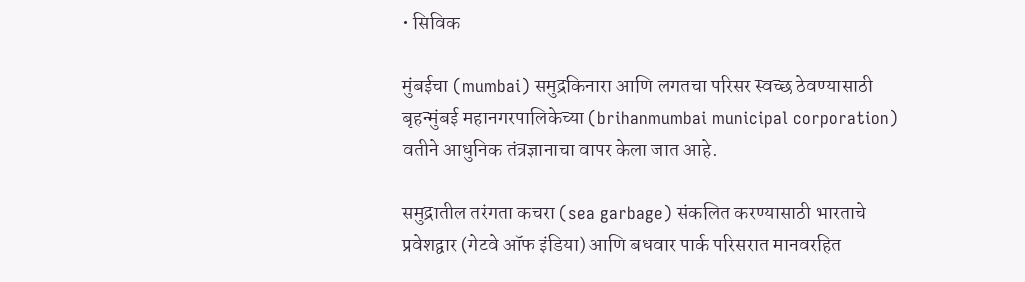• सिविक

मुंबईचा (mumbai) समुद्रकिनारा आणि लगतचा परिसर स्वच्छ ठेवण्यासाठी बृहन्मुंबई महानगरपालिकेच्या (brihanmumbai municipal corporation) वतीने आधुनिक तंत्रज्ञानाचा वापर केला जात आहे.

समुद्रातील तरंगता कचरा (sea garbage) संकलित करण्यासाठी भारताचे प्रवेशद्वार (गेटवे ऑफ इंडिया) आणि बधवार पार्क परिसरात मानवरहित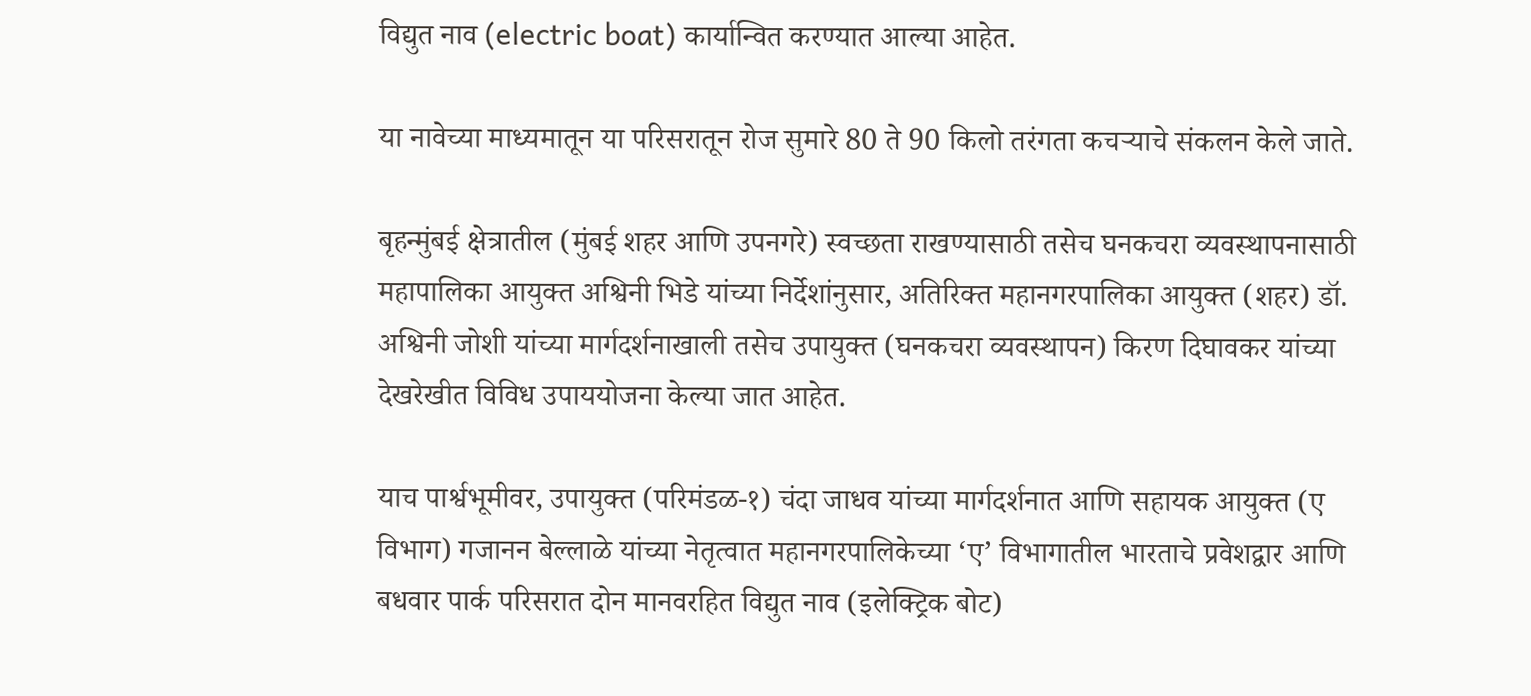विद्युत नाव (electric boat) कार्यान्वित करण्यात आल्या आहेत.

या नावेच्या माध्यमातून या परिसरातून रोज सुमारे 80 ते 90 किलो तरंगता कचऱ्याचे संकलन केले जाते.

बृहन्मुंबई क्षेत्रातील (मुंबई शहर आणि उपनगरे) स्वच्छता राखण्यासाठी तसेच घनकचरा व्यवस्थापनासाठी महापालिका आयुक्त अश्विनी भिडे यांच्या निर्देशांनुसार, अतिरिक्त महानगरपालिका आयुक्त (शहर) डॉ. अश्विनी जोशी यांच्या मार्गदर्शनाखाली तसेच उपायुक्त (घनकचरा व्यवस्थापन) किरण दिघावकर यांच्या देखरेखीत विविध उपाययोजना केल्या जात आहेत.

याच पार्श्वभूमीवर, उपायुक्त (परिमंडळ-१) चंदा जाधव यांच्या मार्गदर्शनात आणि सहायक आयुक्त (ए विभाग) गजानन बेल्लाळे यांच्या नेतृत्वात महानगरपालिकेच्या ‘ए’ विभागातील भारताचे प्रवेशद्वार आणि बधवार पार्क परिसरात दोन मानवरहित विद्युत नाव (इलेक्ट्रिक बोट)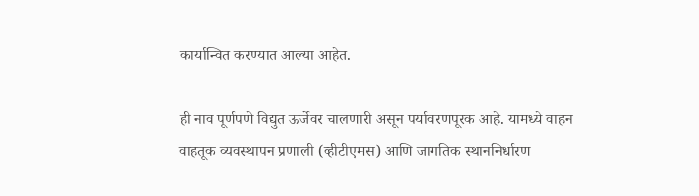कार्यान्वित करण्यात आल्या आहेत.

ही नाव पूर्णपणे विद्युत ऊर्जेवर चालणारी असून पर्यावरणपूरक आहे. यामध्ये वाहन वाहतूक व्यवस्थापन प्रणाली (व्हीटीएमस) आणि जागतिक स्थाननिर्धारण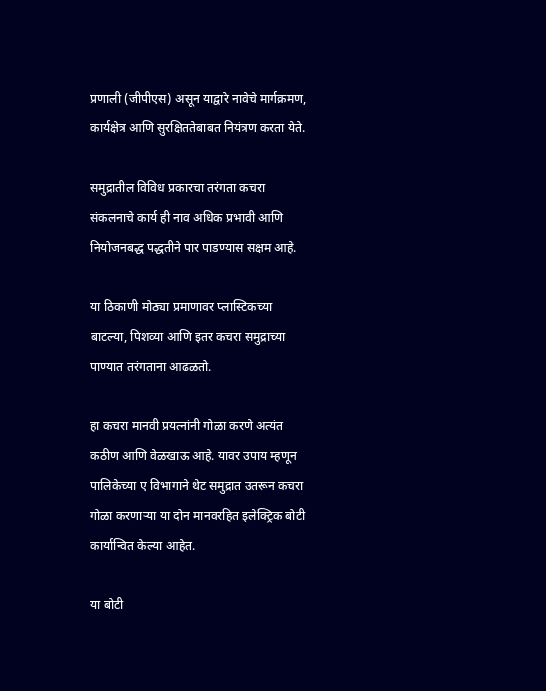प्रणाली (जीपीएस) असून याद्वारे नावेचे मार्गक्रमण, कार्यक्षेत्र आणि सुरक्षिततेबाबत नियंत्रण करता येते.

समुद्रातील विविध प्रकारचा तरंगता कचरा संकलनाचे कार्य ही नाव अधिक प्रभावी आणि नियोजनबद्ध पद्धतीने पार पाडण्यास सक्षम आहे.

या ठिकाणी मोठ्या प्रमाणावर प्लास्टिकच्या बाटल्या, पिशव्या आणि इतर कचरा समुद्राच्या पाण्यात तरंगताना आढळतो.

हा कचरा मानवी प्रयत्नांनी गोळा करणे अत्यंत कठीण आणि वेळखाऊ आहे. यावर उपाय म्हणून पालिकेच्या ए विभागाने थेट समुद्रात उतरून कचरा गोळा करणाऱ्या या दोन मानवरहित इलेक्ट्रिक बोटी कार्यान्वित केल्या आहेत.

या बोटी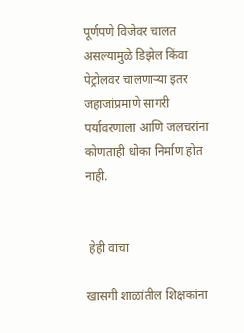पूर्णपणे विजेवर चालत असल्यामुळे डिझेल किंवा पेट्रोलवर चालणाऱ्या इतर जहाजांप्रमाणे सागरी पर्यावरणाला आणि जलचरांना कोणताही धोका निर्माण होत नाही.


 हेही वाचा

खासगी शाळांतील शिक्षकांना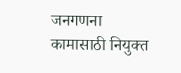जनगणना कामासाठी नियुक्त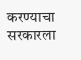करण्याचा सरकारला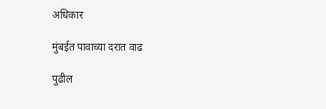अधिकार

मुंबईत पावाच्या दरात वाढ

पुढील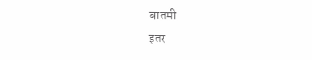बातमी
इतर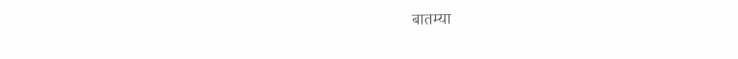बातम्या